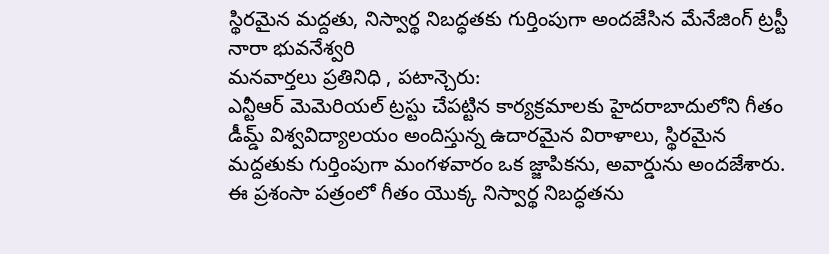స్థిరమైన మద్దతు, నిస్వార్థ నిబద్ధతకు గుర్తింపుగా అందజేసిన మేనేజింగ్ ట్రస్టీ నారా భువనేశ్వరి
మనవార్తలు ప్రతినిధి , పటాన్చెరు:
ఎన్టీఆర్ మెమెరియల్ ట్రస్టు చేపట్టిన కార్యక్రమాలకు హైదరాబాదులోని గీతం డీమ్డ్ విశ్వవిద్యాలయం అందిస్తున్న ఉదారమైన విరాళాలు, స్థిరమైన మద్దతుకు గుర్తింపుగా మంగళవారం ఒక జ్జాపికను, అవార్డును అందజేశారు. ఈ ప్రశంసా పత్రంలో గీతం యొక్క నిస్వార్థ నిబద్ధతను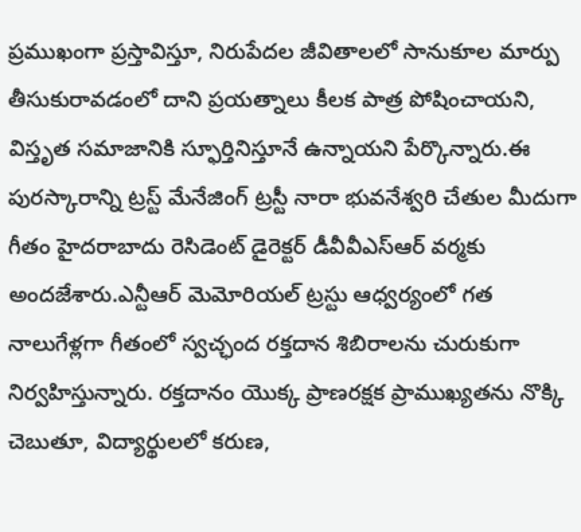ప్రముఖంగా ప్రస్తావిస్తూ, నిరుపేదల జీవితాలలో సానుకూల మార్పు తీసుకురావడంలో దాని ప్రయత్నాలు కీలక పాత్ర పోషించాయని, విస్తృత సమాజానికి స్ఫూర్తినిస్తూనే ఉన్నాయని పేర్కొన్నారు.ఈ పురస్కారాన్ని ట్రస్ట్ మేనేజింగ్ ట్రస్టీ నారా భువనేశ్వరి చేతుల మీదుగా గీతం హైదరాబాదు రెసిడెంట్ డైరెక్టర్ డీవీవీఎస్ఆర్ వర్మకు అందజేశారు.ఎన్టీఆర్ మెమోరియల్ ట్రస్టు ఆధ్వర్యంలో గత నాలుగేళ్లగా గీతంలో స్వచ్ఛంద రక్తదాన శిబిరాలను చురుకుగా నిర్వహిస్తున్నారు. రక్తదానం యొక్క ప్రాణరక్షక ప్రాముఖ్యతను నొక్కి చెబుతూ, విద్యార్థులలో కరుణ,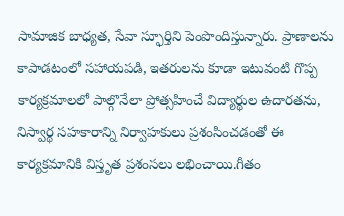సామాజిక బాధ్యత, సేవా స్ఫూర్తిని పెంపొందిస్తున్నారు. ప్రాణాలను కాపాడటంలో సహాయపడి, ఇతరులను కూడా ఇటువంటి గొప్ప కార్యక్రమాలలో పాల్గొనేలా ప్రోత్సహించే విద్యార్థుల ఉదారతను, నిస్వార్థ సహకారాన్ని నిర్వాహకులు ప్రశంసించడంతో ఈ కార్యక్రమానికి విస్తృత ప్రశంసలు లభించాయి.గీతం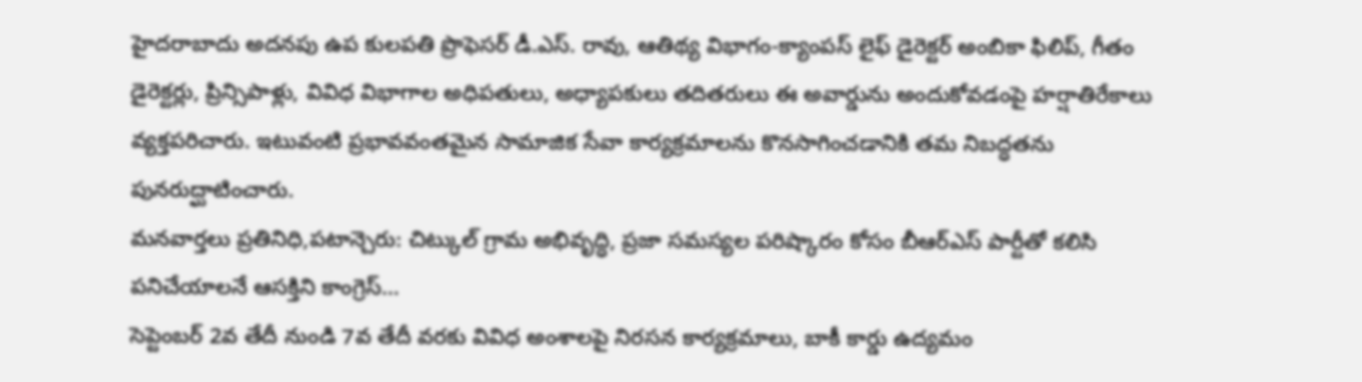హైదరాబాదు అదనపు ఉప కులపతి ప్రొఫెసర్ డీ.ఎస్. రావు, ఆతిథ్య విభాగం-క్యాంపస్ లైఫ్ డైరెక్టర్ అంబికా ఫిలిప్, గీతం డైరెక్టర్లు, ప్రిన్సిపాళ్లు, వివిధ విభాగాల అధిపతులు, అధ్యాపకులు తదితరులు ఈ అవార్డును అందుకోవడంపై హర్షాతిరేకాలు వ్యక్తపరిచారు. ఇటువంటి ప్రభావవంతమైన సామాజిక సేవా కార్యక్రమాలను కొనసాగించడానికి తమ నిబద్ధతను పునరుద్ఘాటించారు.
మనవార్తలు ప్రతినిధి,పటాన్చెరు: చిట్కుల్ గ్రామ అభివృద్ధి, ప్రజా సమస్యల పరిష్కారం కోసం బీఆర్ఎస్ పార్టీతో కలిసి పనిచేయాలనే ఆసక్తిని కాంగ్రెస్…
సెప్టెంబర్ 2వ తేదీ నుండి 7వ తేదీ వరకు వివిధ అంశాలపై నిరసన కార్యక్రమాలు, బాకీ కార్డు ఉద్యమం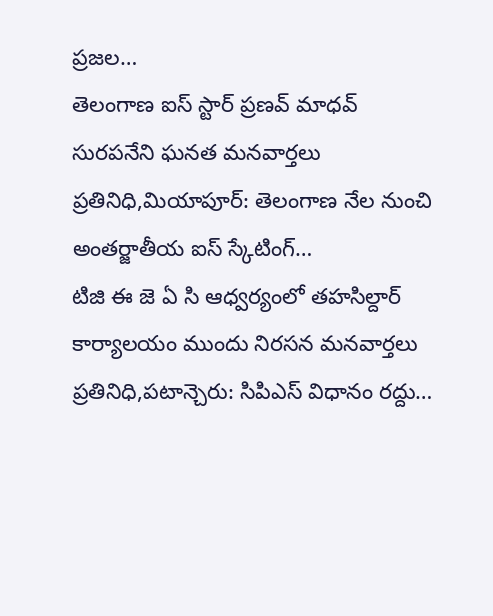ప్రజల…
తెలంగాణ ఐస్ స్టార్ ప్రణవ్ మాధవ్ సురపనేని ఘనత మనవార్తలు ప్రతినిధి,మియాపూర్: తెలంగాణ నేల నుంచి అంతర్జాతీయ ఐస్ స్కేటింగ్…
టిజి ఈ జె ఏ సి ఆధ్వర్యంలో తహసిల్దార్ కార్యాలయం ముందు నిరసన మనవార్తలు ప్రతినిధి,పటాన్చెరు: సిపిఎస్ విధానం రద్దు…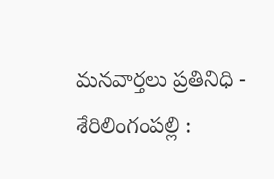మనవార్తలు ప్రతినిధి - శేరిలింగంపల్లి :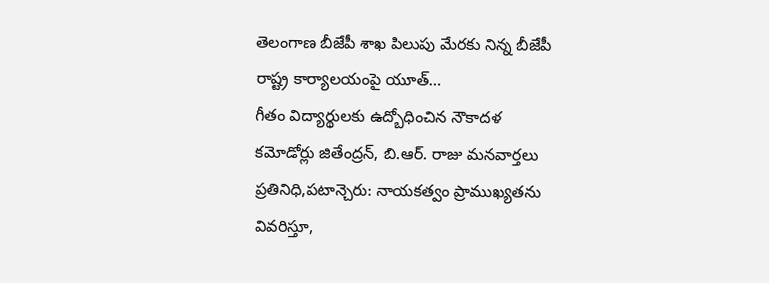తెలంగాణ బీజేపీ శాఖ పిలుపు మేరకు నిన్న బీజేపీ రాష్ట్ర కార్యాలయంపై యూత్…
గీతం విద్యార్థులకు ఉద్బోధించిన నౌకాదళ కమోడోర్లు జితేంద్రన్, బి.ఆర్. రాజు మనవార్తలు ప్రతినిధి,పటాన్చెరు: నాయకత్వం ప్రాముఖ్యతను వివరిస్తూ,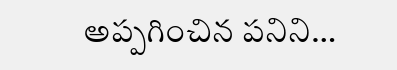అప్పగించిన పనిని…